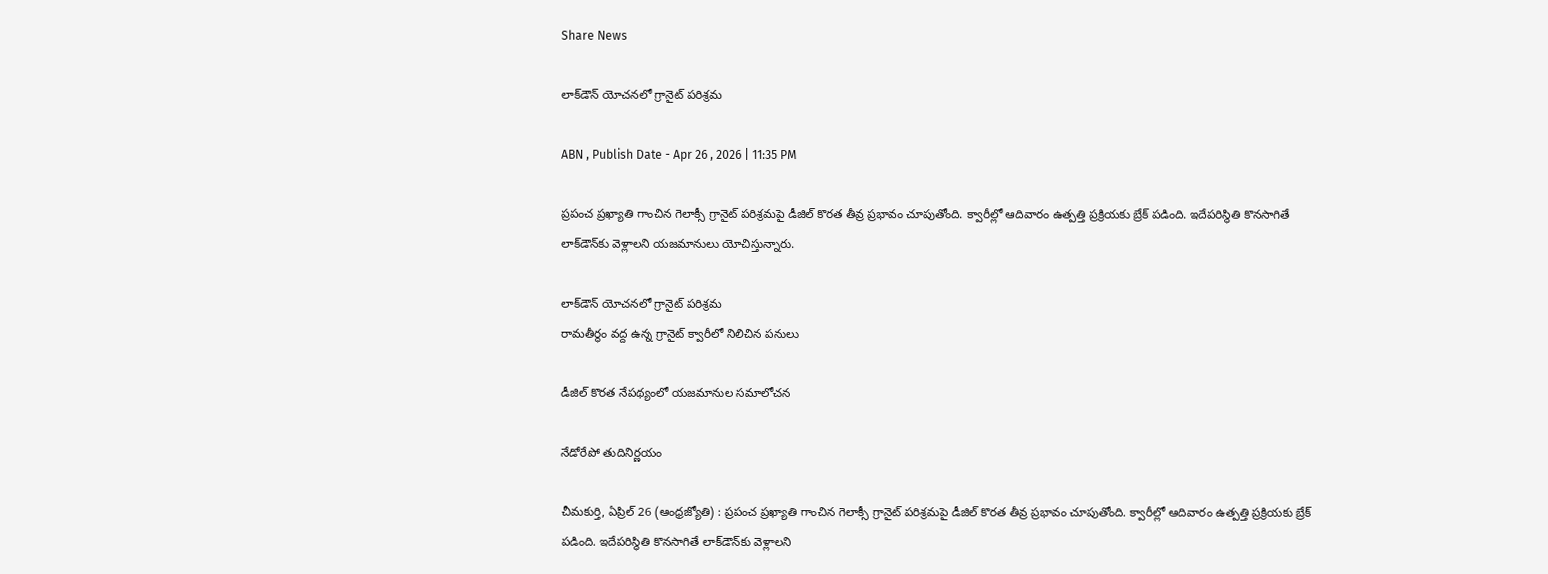Share News

లాక్‌డౌన్‌ యోచనలో గ్రానైట్‌ పరిశ్రమ

ABN , Publish Date - Apr 26 , 2026 | 11:35 PM

ప్రపంచ ప్రఖ్యాతి గాంచిన గెలాక్సీ గ్రానైట్‌ పరిశ్రమపై డీజిల్‌ కొరత తీవ్ర ప్రభావం చూపుతోంది. క్వారీల్లో ఆదివారం ఉత్పత్తి ప్రక్రియకు బ్రేక్‌ పడింది. ఇదేపరిస్థితి కొనసాగితే లాక్‌డౌన్‌కు వెళ్లాలని యజమానులు యోచిస్తున్నారు.

లాక్‌డౌన్‌ యోచనలో గ్రానైట్‌ పరిశ్రమ
రామతీర్థం వద్ద ఉన్న గ్రానైట్‌ క్వారీలో నిలిచిన పనులు

డీజిల్‌ కొరత నేపథ్యంలో యజమానుల సమాలోచన

నేడోరేపో తుదినిర్ణయం

చీమకుర్తి, ఏప్రిల్‌ 26 (ఆంధ్రజ్యోతి) : ప్రపంచ ప్రఖ్యాతి గాంచిన గెలాక్సీ గ్రానైట్‌ పరిశ్రమపై డీజిల్‌ కొరత తీవ్ర ప్రభావం చూపుతోంది. క్వారీల్లో ఆదివారం ఉత్పత్తి ప్రక్రియకు బ్రేక్‌ పడింది. ఇదేపరిస్థితి కొనసాగితే లాక్‌డౌన్‌కు వెళ్లాలని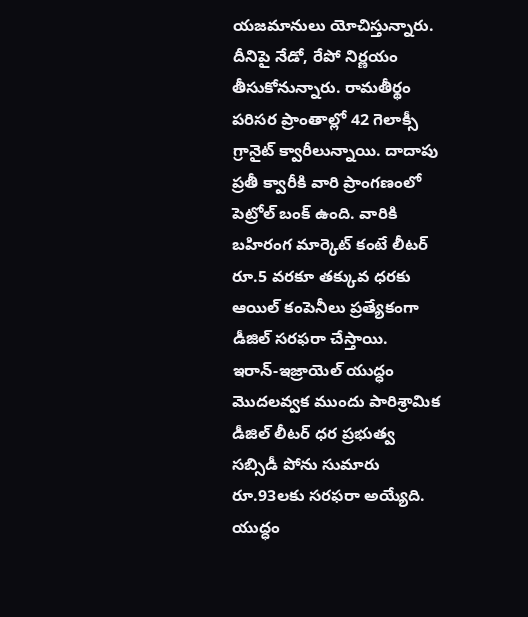యజమానులు యోచిస్తున్నారు. దీనిపై నేడో, రేపో నిర్ణయం తీసుకోనున్నారు. రామతీర్థం పరిసర ప్రాంతాల్లో 42 గెలాక్సీ గ్రానైట్‌ క్వారీలున్నాయి. దాదాపు ప్రతీ క్వారీకి వారి ప్రాంగణంలో పెట్రోల్‌ బంక్‌ ఉంది. వారికి బహిరంగ మార్కెట్‌ కంటే లీటర్‌ రూ.5 వరకూ తక్కువ ధరకు ఆయిల్‌ కంపెనీలు ప్రత్యేకంగా డీజిల్‌ సరఫరా చేస్తాయి. ఇరాన్‌-ఇజ్రాయెల్‌ యుద్ధం మొదలవ్వక ముందు పారిశ్రామిక డీజిల్‌ లీటర్‌ ధర ప్రభుత్వ సబ్సిడీ పోను సుమారు రూ.93లకు సరఫరా అయ్యేది. యుద్ధం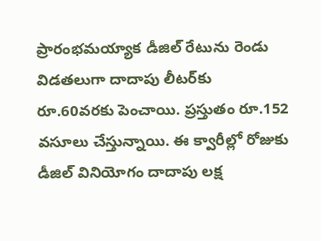ప్రారంభమయ్యాక డీజిల్‌ రేటును రెండు విడతలుగా దాదాపు లీటర్‌కు రూ.60వరకు పెంచాయి. ప్రస్తుతం రూ.152 వసూలు చేస్తున్నాయి. ఈ క్వారీల్లో రోజుకు డీజిల్‌ వినియోగం దాదాపు లక్ష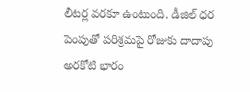లీటర్ల వరకూ ఉంటుంది. డీజిల్‌ ధర పెంపుతో పరిశ్రమపై రోజుకు దాదాపు అరకోటి భారం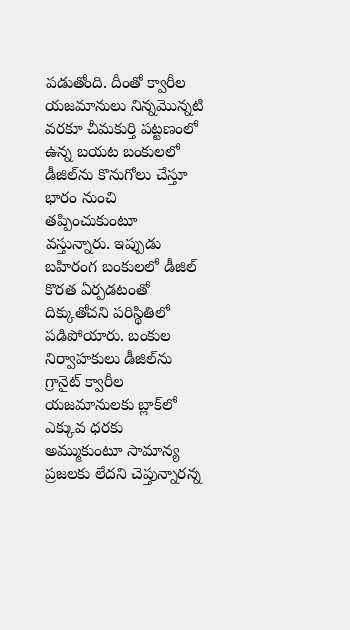పడుతోంది. దీంతో క్వారీల యజమానులు నిన్నమొన్నటి వరకూ చీమకుర్తి పట్టణంలో ఉన్న బయట బంకులలో డీజిల్‌ను కొనుగోలు చేస్తూ భారం నుంచి తప్పించుకుంటూ వస్తున్నారు. ఇప్పుడు బహిరంగ బంకులలో డీజిల్‌ కొరత ఏర్పడటంతో దిక్కుతోచని పరిస్థితిలో పడిపోయారు. బంకుల నిర్వాహకులు డీజిల్‌ను గ్రానైట్‌ క్వారీల యజమానులకు బ్లాక్‌లో ఎక్కువ ధరకు అమ్ముకుంటూ సామాన్య ప్రజలకు లేదని చెప్తున్నారన్న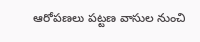ఆరోపణలు పట్టణ వాసుల నుంచి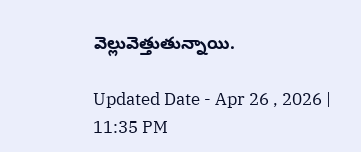వెల్లువెత్తుతున్నాయి.

Updated Date - Apr 26 , 2026 | 11:35 PM